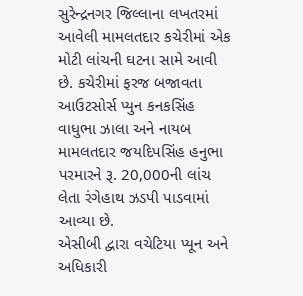સુરેન્દ્રનગર જિલ્લાના લખતરમાં આવેલી મામલતદાર કચેરીમાં એક મોટી લાંચની ઘટના સામે આવી છે. કચેરીમાં ફરજ બજાવતા આઉટસોર્સ પ્યુન કનકસિંહ વાધુભા ઝાલા અને નાયબ મામલતદાર જયદિપસિંહ હનુભા પરમારને રૂ. 20,000ની લાંચ લેતા રંગેહાથ ઝડપી પાડવામાં આવ્યા છે.
એસીબી દ્વારા વચેટિયા પ્યૂન અને અધિકારી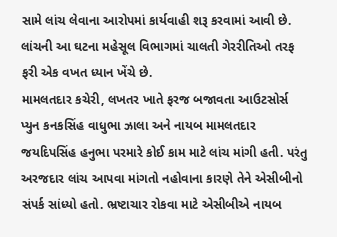સામે લાંચ લેવાના આરોપમાં કાર્યવાહી શરૂ કરવામાં આવી છે. લાંચની આ ઘટના મહેસૂલ વિભાગમાં ચાલતી ગેરરીતિઓ તરફ ફરી એક વખત ધ્યાન ખેંચે છે.
મામલતદાર કચેરી, લખતર ખાતે ફરજ બજાવતા આઉટસોર્સ પ્યુન કનકસિંહ વાધુભા ઝાલા અને નાયબ મામલતદાર જયદિપસિંહ હનુભા પરમારે કોઈ કામ માટે લાંચ માંગી હતી. પરંતુ અરજદાર લાંચ આપવા માંગતો નહોવાના કારણે તેને એસીબીનો સંપર્ક સાંધ્યો હતો. ભ્રષ્ટાચાર રોકવા માટે એસીબીએ નાયબ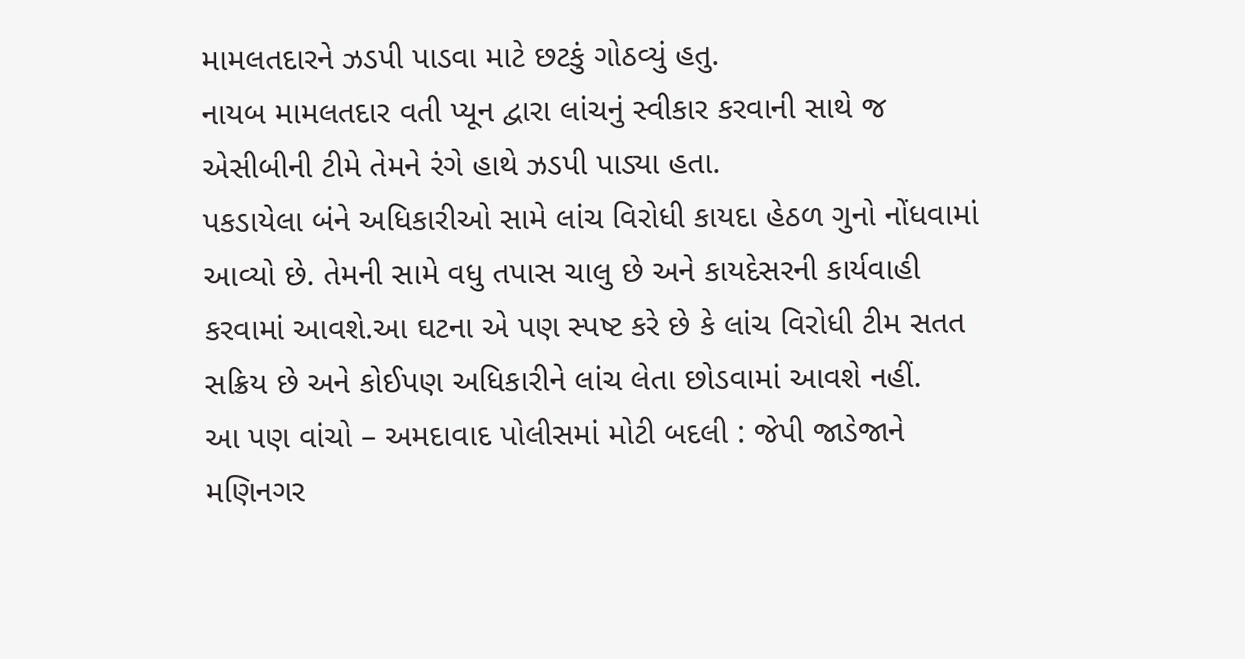મામલતદારને ઝડપી પાડવા માટે છટકું ગોઠવ્યું હતુ.
નાયબ મામલતદાર વતી પ્યૂન દ્વારા લાંચનું સ્વીકાર કરવાની સાથે જ એસીબીની ટીમે તેમને રંગે હાથે ઝડપી પાડ્યા હતા.
પકડાયેલા બંને અધિકારીઓ સામે લાંચ વિરોધી કાયદા હેઠળ ગુનો નોંધવામાં આવ્યો છે. તેમની સામે વધુ તપાસ ચાલુ છે અને કાયદેસરની કાર્યવાહી કરવામાં આવશે.આ ઘટના એ પણ સ્પષ્ટ કરે છે કે લાંચ વિરોધી ટીમ સતત સક્રિય છે અને કોઈપણ અધિકારીને લાંચ લેતા છોડવામાં આવશે નહીં.
આ પણ વાંચો – અમદાવાદ પોલીસમાં મોટી બદલી : જેપી જાડેજાને મણિનગર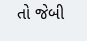તો જેબી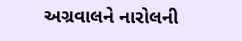અગ્રવાલને નારોલની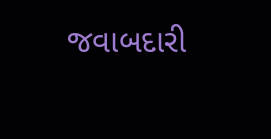જવાબદારી